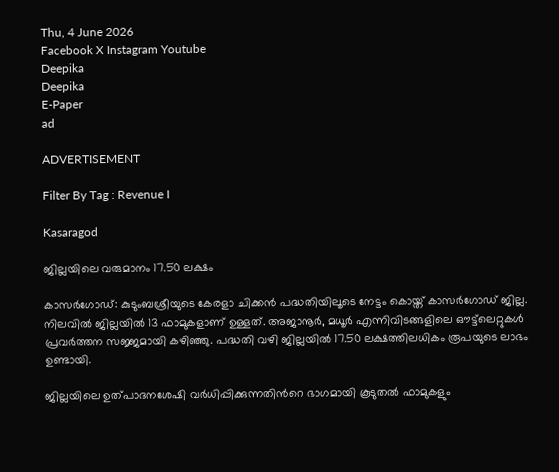Thu, 4 June 2026
Facebook X Instagram Youtube
Deepika
Deepika
E-Paper
ad

ADVERTISEMENT

Filter By Tag : Revenue I

Kasaragod

ജില്ലയിലെ വരുമാനം 17.50 ലക്ഷം

കാസര്‍ഗോഡ്: കുടുംബശ്രീയുടെ കേരളാ ചിക്കന്‍ പദ്ധതിയിലൂടെ നേട്ടം കൊയ്ത് കാസര്‍ഗോഡ് ജില്ല. നിലവില്‍ ജില്ലയില്‍ 13 ഫാമുകളാണ് ഉള്ളത്. അജാനൂര്‍, മധൂര്‍ എന്നിവിടങ്ങളിലെ ഔട്ട്‌ലെറ്റുകള്‍ പ്രവര്‍ത്തന സജ്ജമായി കഴിഞ്ഞു. പദ്ധതി വഴി ജില്ലയില്‍ 17.50 ലക്ഷത്തിലധികം രൂപയുടെ ലാഭം ഉണ്ടായി.

ജില്ലയിലെ ഉത്പാദനശേഷി വര്‍ധിപ്പിക്കുന്നതിന്‍റെ ഭാഗമായി കൂടുതല്‍ ഫാമുകളും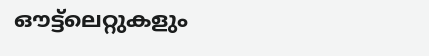ഔട്ട്‌ലെറ്റുകളും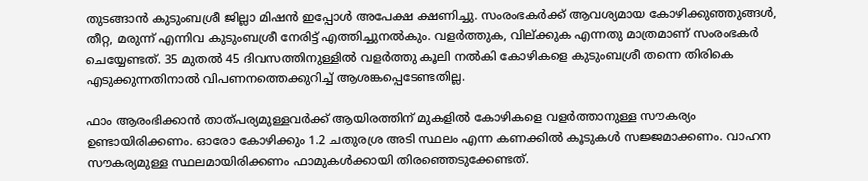തുടങ്ങാന്‍ കുടുംബശ്രീ ജില്ലാ മിഷന്‍ ഇപ്പോള്‍ അപേക്ഷ ക്ഷണിച്ചു. സംരംഭകര്‍ക്ക് ആവശ്യമായ കോഴിക്കുഞ്ഞുങ്ങള്‍, തീറ്റ, മരുന്ന് എന്നിവ കുടുംബശ്രീ നേരിട്ട് എത്തിച്ചുനല്‍കും. വളര്‍ത്തുക, വില്ക്കുക എന്നതു മാത്രമാണ് സംരംഭകര്‍ ചെയ്യേണ്ടത്. 35 മുതല്‍ 45 ദിവസത്തിനുള്ളില്‍ വളര്‍ത്തു കൂലി നല്‍കി കോഴികളെ കുടുംബശ്രീ തന്നെ തിരികെ എടുക്കുന്നതിനാല്‍ വിപണനത്തെക്കുറിച്ച് ആശങ്കപ്പെടേണ്ടതില്ല.

ഫാം ആരംഭിക്കാന്‍ താത്പര്യമുള്ളവര്‍ക്ക് ആയിരത്തിന് മുകളില്‍ കോഴികളെ വളര്‍ത്താനുള്ള സൗകര്യം ഉണ്ടായിരിക്കണം. ഓരോ കോഴിക്കും 1.2 ചതുരശ്ര അടി സ്ഥലം എന്ന കണക്കില്‍ കൂടുകള്‍ സജ്ജമാക്കണം. വാഹന സൗകര്യമുള്ള സ്ഥലമായിരിക്കണം ഫാമുകള്‍ക്കായി തിരഞ്ഞെടുക്കേണ്ടത്.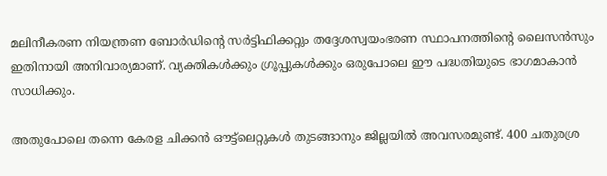മലിനീകരണ നിയന്ത്രണ ബോര്‍ഡിന്‍റെ സര്‍ട്ടിഫിക്കറ്റും തദ്ദേശസ്വയംഭരണ സ്ഥാപനത്തിന്‍റെ ലൈസന്‍സും ഇതിനായി അനിവാര്യമാണ്. വ്യക്തികള്‍ക്കും ഗ്രൂപ്പുകള്‍ക്കും ഒരുപോലെ ഈ പദ്ധതിയുടെ ഭാഗമാകാന്‍ സാധിക്കും.

അതുപോലെ തന്നെ കേരള ചിക്കന്‍ ഔട്ട്‌ലെറ്റുകള്‍ തുടങ്ങാനും ജില്ലയില്‍ അവസരമുണ്ട്. 400 ചതുരശ്ര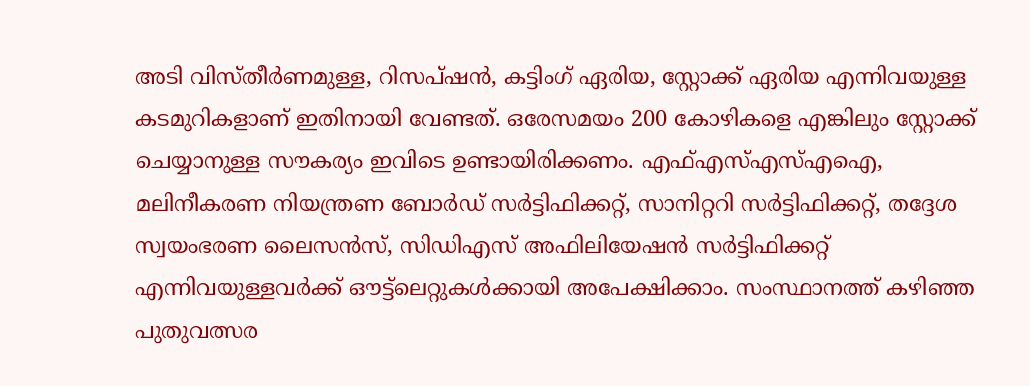അടി വിസ്തീര്‍ണമുള്ള, റിസപ്ഷന്‍, കട്ടിംഗ് ഏരിയ, സ്റ്റോക്ക് ഏരിയ എന്നിവയുള്ള കടമുറികളാണ് ഇതിനായി വേണ്ടത്. ഒരേസമയം 200 കോഴികളെ എങ്കിലും സ്റ്റോക്ക് ചെയ്യാനുള്ള സൗകര്യം ഇവിടെ ഉണ്ടായിരിക്കണം. എഫ്എസ്എസ്എഐ, മലിനീകരണ നിയന്ത്രണ ബോര്‍ഡ് സര്‍ട്ടിഫിക്കറ്റ്, സാനിറ്ററി സര്‍ട്ടിഫിക്കറ്റ്, തദ്ദേശ സ്വയംഭരണ ലൈസന്‍സ്, സിഡിഎസ് അഫിലിയേഷന്‍ സര്‍ട്ടിഫിക്കറ്റ് എന്നിവയുള്ളവര്‍ക്ക് ഔട്ട്‌ലെറ്റുകള്‍ക്കായി അപേക്ഷിക്കാം. സംസ്ഥാനത്ത് കഴിഞ്ഞ പുതുവത്സര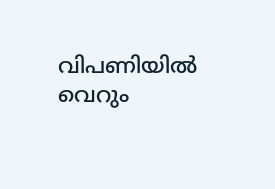വിപണിയില്‍ വെറും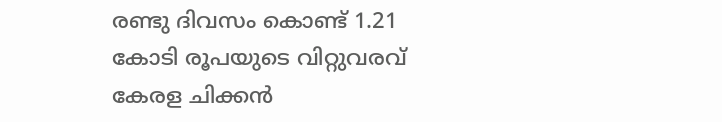രണ്ടു ദിവസം കൊണ്ട് 1.21 കോടി രൂപയുടെ വിറ്റുവരവ് കേരള ചിക്കന്‍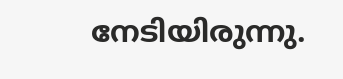നേടിയിരുന്നു.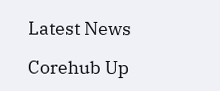Latest News

Corehub Up